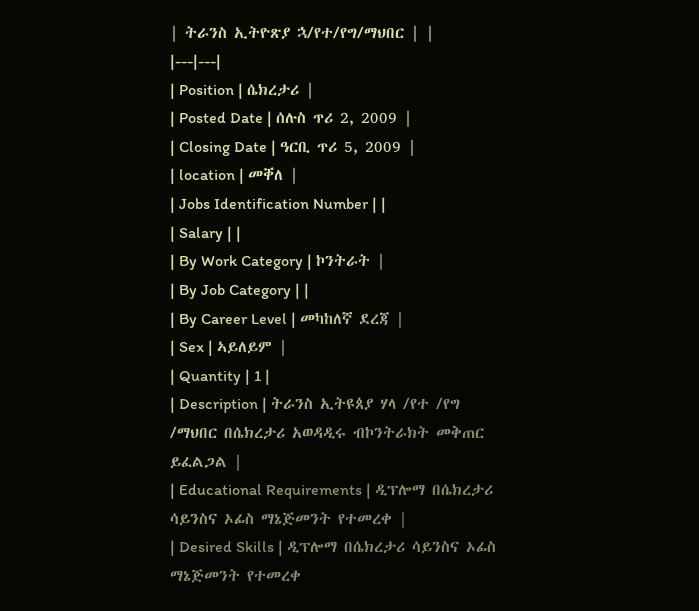| ትራንስ ኢትዮጽያ ኋ/የተ/የግ/ማህበር | |
|---|---|
| Position | ሴክረታሪ |
| Posted Date | ሰሉስ ጥሪ 2, 2009 |
| Closing Date | ዓርቢ ጥሪ 5, 2009 |
| location | መቐለ |
| Jobs Identification Number | |
| Salary | |
| By Work Category | ኮንትራት |
| By Job Category | |
| By Career Level | መካከለኛ ደረጃ |
| Sex | ኣይለይም |
| Quantity | 1 |
| Description | ትራንስ ኢትዩጰያ ሃላ /የተ /የግ /ማህበር በሴክረታሪ አወዳዲሩ ብኮንትራክት መቅጠር ይፈልጋል |
| Educational Requirements | ዲፕሎማ በሴክረታሪ ሳይንስና ኦፊስ ማኔጅመንት የተመረቀ |
| Desired Skills | ዲፕሎማ በሴክረታሪ ሳይንስና ኦፊስ ማኔጅመንት የተመረቀ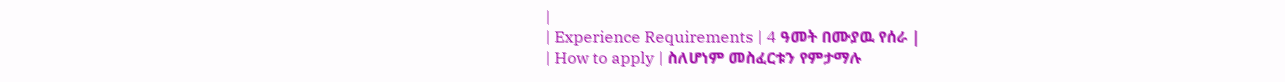|
| Experience Requirements | 4 ዓመት በሙያዉ የሰራ |
| How to apply | ስለሆነም መስፈርቱን የምታማሉ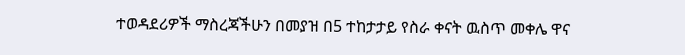ተወዳደሪዎች ማስረጃችሁን በመያዝ በ5 ተከታታይ የስራ ቀናት ዉስጥ መቀሌ ዋና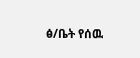ፅ/ቤት የሰዉ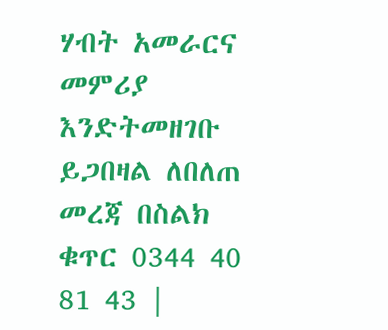ሃብት አመራርና መምሪያ እንድትመዘገቡ ይጋበዛል ለበለጠ መረጃ በስልክ ቁጥር 0344 40 81 43 |